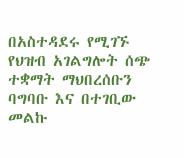በአስተዳደሩ የሚገኙ የህዝብ አገልግሎት ሰጭ ተቋማት ማህበረሰቡን ባግባቡ እና በተገቢው መልኩ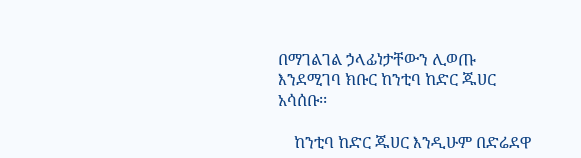በማገልገል ኃላፊነታቸውን ሊወጡ እንደሚገባ ክቡር ከንቲባ ከድር ጁሀር አሳሰቡ፡፡

    ከንቲባ ከድር ጁሀር እንዲሁም በድሬደዋ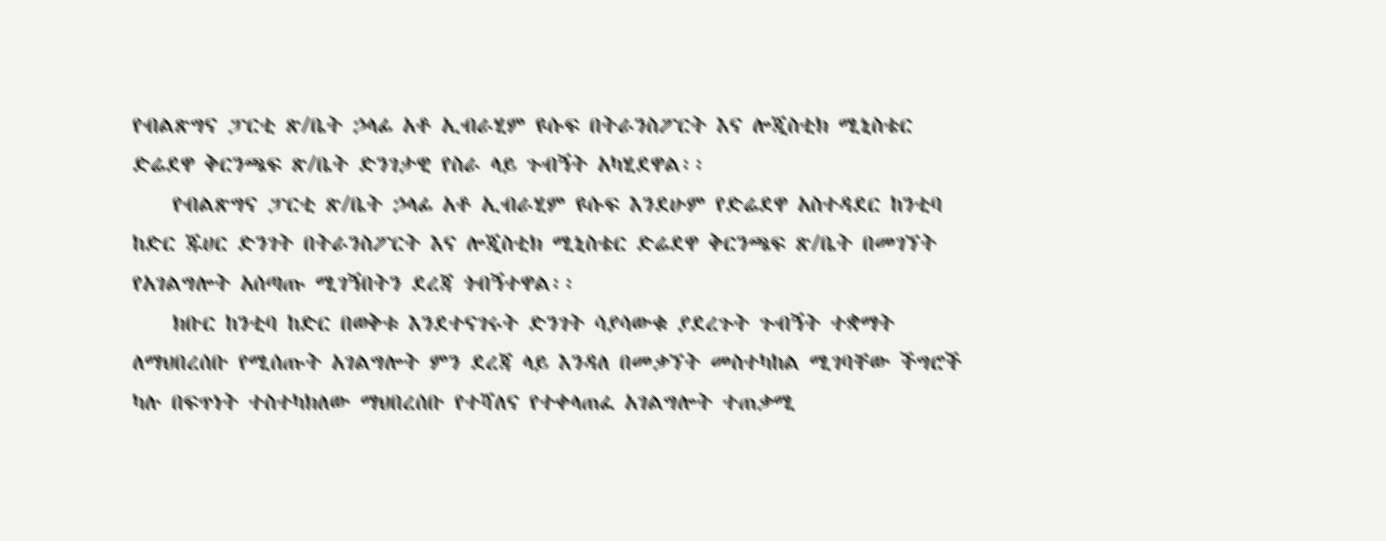የብልጽግና ፓርቲ ጽ/ቤት ኃላፊ አቶ ኢብራሂም ዩሱፍ በትራንስፖርት እና ሎጂስቲክ ሚኒስቴር ድሬደዋ ቅርንጫፍ ጽ/ቤት ድንገታዊ የስራ ላይ ጉብኝት አካሂደዋል፡፡
    የብልጽግና ፓርቲ ጽ/ቤት ኃላፊ አቶ ኢብራሂም ዩሱፍ እንደሁም የድሬደዋ አስተዳደር ከንቲባ ከድር ጁሀር ድንገት በትራንስፖርት እና ሎጂስቲክ ሚኒስቴር ድሬደዋ ቅርንጫፍ ጽ/ቤት በመገኘት የአገልግሎት አሰጣጡ ሚገኝበትን ደረጃ ጎብኝተዋል፡፡
    ክቡር ከንቲባ ከድር በወቅቱ እንደተናገሩት ድንገት ሳያሳውቁ ያደረጉት ጉብኝት ተቋማት ለማህበረሰቡ የሚሰጡት አገልግሎት ምን ደረጃ ላይ እንዳለ በመቃኘት መስተካከል ሚገባቸው ችግሮች ካሉ በፍጥነት ተስተካክለው ማህበረሰቡ የተሻለና የተቀላጠፈ አገልግሎት ተጠቃሚ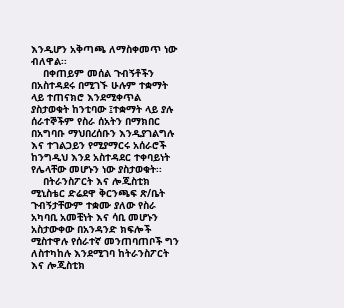እንዲሆን አቅጣጫ ለማስቀመጥ ነው ብለዋል፡፡
    በቀጠይም መሰል ጉብኝቶችን በአስተዳደሩ በሚገኙ ሁሉም ተቋማት ላይ ተጠናክሮ እንደሚቀጥል ያስታወቁት ከንቲባው ፤ተቋማት ላይ ያሉ ሰራተኞችም የስራ ሰአትን በማክበር በአግባቡ ማህበረሰቡን እንዲያገልግሉ እና ተገልጋይን የሚያማርሩ አሰራሮች ከንግዲህ እንደ አስተዳደር ተቀባይነት የሌላቸው መሆኑን ነው ያስታወቁት፡፡
    በትራንስፖርት እና ሎጂስቲክ ሚኒስቴር ድሬደዋ ቅርንጫፍ ጽ/ቤት ጉብኝታቸውም ተቋሙ ያለው የስራ አካባቢ አመቺነት እና ሳቢ መሆኑን አስታውቀው በአንዳንድ ክፍሎች ሚስተዋሉ የሰራተኛ መንጠባጠቦች ግን ለስተካከሉ እንደሚገባ ከትራንስፖርት እና ሎጂስቲክ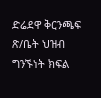ድሬደዋ ቅርንጫፍ ጽ/ቤት ህዝብ ግንኙነት ክፍል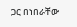ጋር በነበራቸው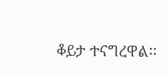ቆይታ ተናግረዋል፡፡